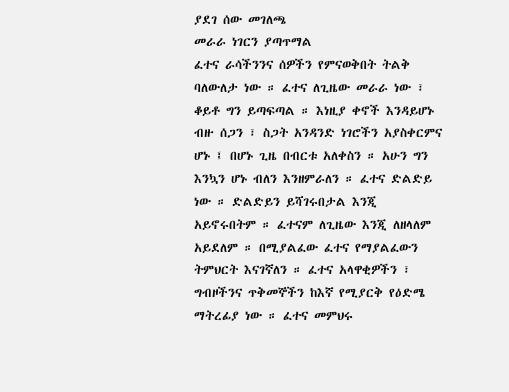ያደገ ሰው መገለጫ
መራራ ነገርን ያጣጥማል
ፈተና ራሳችንንና ሰዎችን የምናወቅበት ትልቅ ባለውለታ ነው ። ፈተና ለጊዜው መራራ ነው ፣ ቆይቶ ግን ይጣፍጣል ። እነዚያ ቀኖች እንዳይሆኑ ብዙ ሰጋን ፣ ስጋት አንዳንድ ነገሮችን አያስቀርምና ሆኑ ፤ በሆኑ ጊዜ በብርቱ አለቀስን ። አሁን ግን እንኳን ሆኑ ብለን እንዘምራለን ። ፈተና ድልድይ ነው ። ድልድይን ይሻገሩበታል እንጂ አይኖሩበትም ። ፈተናም ለጊዜው እንጂ ለዘላለም አይደለም ። በሚያልፈው ፈተና የማያልፈውን ትምህርት እናገኛለን ። ፈተና አላዋቂዎችን ፣ ግብዞችንና ጥቅመኞችን ከእኛ የሚያርቅ የዕድሜ ማትረፊያ ነው ። ፈተና መምህሩ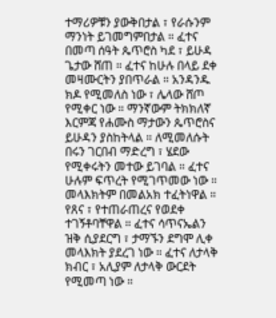ተማሪዎቹን ያውቅበታል ፣ የራሱንም ማንነት ይገመግምበታል ። ፈተና በመጣ ሰዓት ጴጥሮስ ካደ ፣ ይሁዳ ጌታው ሸጠ ። ፈተና ከሁሉ በላይ ደቀ መዛሙርትን ያበጥራል ። አንዳንዱ ክዶ የሚመለስ ነው ፣ ሌላው ሸጦ የሚቀር ነው ። ማንኛውም ትክክለኛ እርምጃ የሐሙስ ማታውን ጴጥሮስና ይሁዳን ያስከትላል ። ለሚመለሱት በሩን ገርበብ ማድረግ ፣ ሄደው የሚቀሩትን መተው ይገባል ። ፈተና ሁሉም ፍጥረት የሚገጥመው ነው ። መላእክትም በመልአክ ተፈትነዋል ። የጸና ፣ የተጠራጠረና የወደቀ ተገኝቶባቸዋል ። ፈተና ሳጥናኤልን ዝቅ ሲያደርግ ፣ ታማኙን ደግሞ ሊቀ መላእክት ያደረገ ነው ። ፈተና ለታላቅ ክብር ፣ አሊያም ለታላቅ ውርደት የሚመጣ ነው ።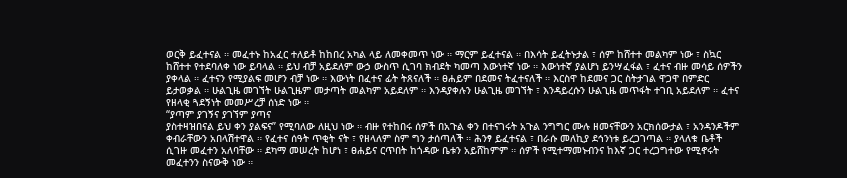ወርቅ ይፈተናል ። መፈተኑ ከአፈር ተለይቶ ከከበረ አካል ላይ ለመቀመጥ ነው ። ማርም ይፈተናል ። በእሳት ይፈትኑታል ፣ ሰም ከሸተተ መልካም ነው ፣ ስኳር ከሸተተ የተደባለቀ ነው ይባላል ። ይህ ብቻ አይደለም ውኃ ውስጥ ሲገባ ክብደት ካመጣ እውነተኛ ነው ። እውነተኛ ያልሆነ ይንሣፈፋል ፣ ፈተና ብዙ መሳይ ሰዎችን ያቀላል ። ፈተናን የሚያልፍ መሆን ብቻ ነው ። እውነት በፈተና ፊት ትጸናለች ። ፀሐይም በደመና ትፈተናለች ። እርስዋ ከደመና ጋር ስትታገል ዋጋዋ በምድር ይታወቃል ። ሁልጊዜ መገኘት ሁልጊዜም መታጣት መልካም አይደለም ። እንዳያቀሉን ሁልጊዜ መገኘት ፣ እንዳይረሱን ሁልጊዜ መጥፋት ተገቢ አይደለም ። ፈተና የዘላቂ ጓደኝነት መመሥረቻ ሰነድ ነው ።
“ያጣም ያገኝና ያገኘም ያጣና
ያስተዛዝበናል ይህ ቀን ያልፍና” የሚባለው ለዚህ ነው ። ብዙ የተከበሩ ሰዎች በአጉል ቀን በተናገሩት አጉል ንግግር ሙሉ ዘመናቸውን አርክሰውታል ፣ አንዳንዶችም ቀብራቸውን አበላሽተዋል ። የፈተና ሰዓት ጥቂት ናት ፣ የዘላለም ስም ግን ታሰጣለች ። ሕንፃ ይፈተናል ፣ በራሱ መለኪያ ደኅንነቱ ይረጋገጣል ። ያላለቁ ቤቶች ሲገዙ መፈተን አለባቸው ። ደካማ መሠረት ከሆነ ፣ ፀሐይና ርጥበት ከጎዳው ቤቱን አይሸከምም ። ሰዎች የሚተማመኑብንና ከእኛ ጋር ተረጋግተው የሚኖሩት መፈተንን ስናውቅ ነው ።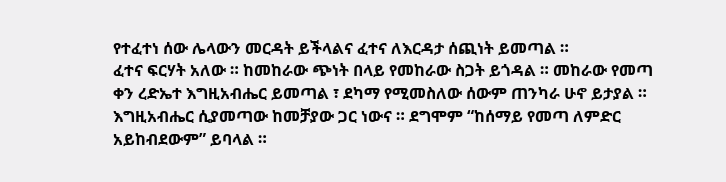የተፈተነ ሰው ሌላውን መርዳት ይችላልና ፈተና ለእርዳታ ሰጪነት ይመጣል ።
ፈተና ፍርሃት አለው ። ከመከራው ጭነት በላይ የመከራው ስጋት ይጎዳል ። መከራው የመጣ ቀን ረድኤተ እግዚአብሔር ይመጣል ፣ ደካማ የሚመስለው ሰውም ጠንካራ ሁኖ ይታያል ። እግዚአብሔር ሲያመጣው ከመቻያው ጋር ነውና ። ደግሞም “ከሰማይ የመጣ ለምድር አይከብደውም” ይባላል ።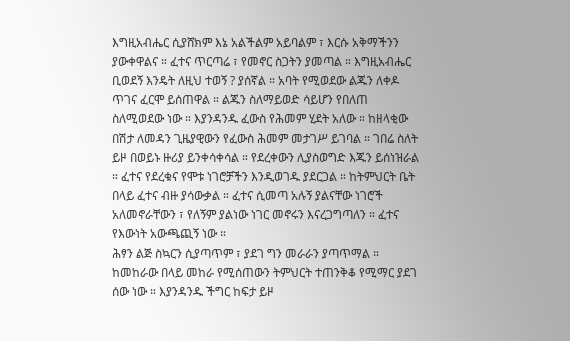እግዚአብሔር ሲያሸክም እኔ አልችልም አይባልም ፣ እርሱ አቅማችንን ያውቀዋልና ። ፈተና ጥርጣሬ ፣ የመኖር ስጋትን ያመጣል ። እግዚአብሔር ቢወደኝ እንዴት ለዚህ ተወኝ ? ያሰኛል ። አባት የሚወደው ልጁን ለቀዶ ጥገና ፈርሞ ይሰጠዋል ። ልጁን ስለማይወድ ሳይሆን የበለጠ ስለሚወደው ነው ። እያንዳንዱ ፈውስ የሕመም ሂደት አለው ። ከዘላቂው በሽታ ለመዳን ጊዜያዊውን የፈውስ ሕመም መታገሥ ይገባል ። ገበሬ ስለት ይዞ በወይኑ ዙሪያ ይንቀሳቀሳል ። የደረቀውን ሊያስወግድ እጁን ይሰነዝራል ። ፈተና የደረቁና የሞቱ ነገሮቻችን እንዲወገዱ ያደርጋል ። ከትምህርት ቤት በላይ ፈተና ብዙ ያሳውቃል ። ፈተና ሲመጣ አሉኝ ያልናቸው ነገሮች አለመኖራቸውን ፣ የለኝም ያልነው ነገር መኖሩን እናረጋግጣለን ። ፈተና የእውነት አውጫጪኝ ነው ።
ሕፃን ልጅ ስኳርን ሲያጣጥም ፣ ያደገ ግን መራራን ያጣጥማል ። ከመከራው በላይ መከራ የሚሰጠውን ትምህርት ተጠንቅቆ የሚማር ያደገ ሰው ነው ። እያንዳንዱ ችግር ከፍታ ይዞ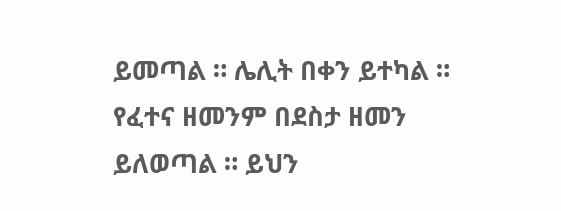ይመጣል ። ሌሊት በቀን ይተካል ። የፈተና ዘመንም በደስታ ዘመን ይለወጣል ። ይህን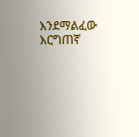እንደማልፈው እርግጠኛ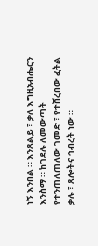ነኝ እንበል ። እንጸልይ ፣ ቃለ እግዚአብሔርን እንስማ ። ከገደሉ ለመውጣት የተንጠለጠለው ገመድ ፣ የተሸረበው ፈትል ቃሉ ፣ ጸሎትና ኅብረት ነው ።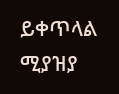ይቀጥላል
ሚያዝያ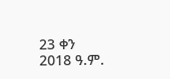23 ቀን 2018 ዓ.ም.